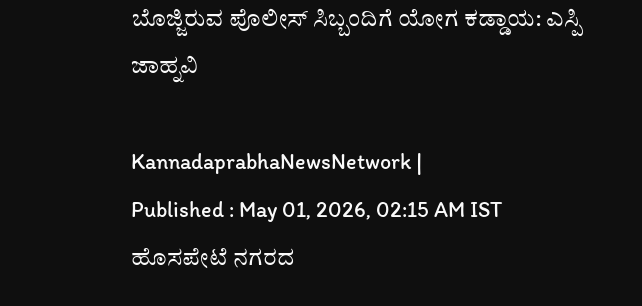ಬೊಜ್ಜಿರುವ ಪೊಲೀಸ್ ಸಿಬ್ಬಂದಿಗೆ ಯೋಗ ಕಡ್ಡಾಯ: ಎಸ್ಪಿ ಜಾಹ್ನವಿ

KannadaprabhaNewsNetwork |
Published : May 01, 2026, 02:15 AM IST
ಹೊಸಪೇಟೆ ನಗರದ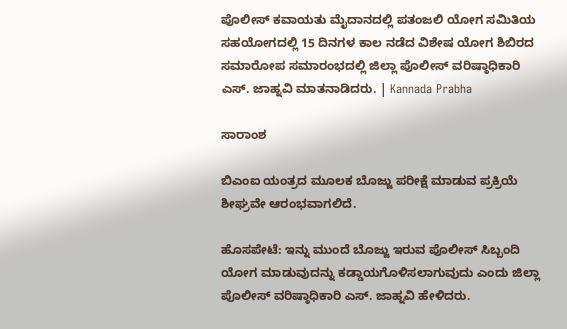ಪೊಲೀಸ್ ಕವಾಯತು ಮೈದಾನದಲ್ಲಿ ಪತಂಜಲಿ ಯೋಗ ಸಮಿತಿಯ ಸಹಯೋಗದಲ್ಲಿ 15 ದಿನಗಳ ಕಾಲ ನಡೆದ ವಿಶೇಷ ಯೋಗ ಶಿಬಿರದ ಸಮಾರೋಪ ಸಮಾರಂಭದಲ್ಲಿ ಜಿಲ್ಲಾ ಪೊಲೀಸ್ ವರಿಷ್ಠಾಧಿಕಾರಿ ಎಸ್. ಜಾಹ್ನವಿ ಮಾತನಾಡಿದರು. | Kannada Prabha

ಸಾರಾಂಶ

ಬಿಎಂಐ ಯಂತ್ರದ ಮೂಲಕ ಬೊಜ್ಜು ಪರೀಕ್ಷೆ ಮಾಡುವ ಪ್ರಕ್ರಿಯೆ ಶೀಘ್ರವೇ ಆರಂಭವಾಗಲಿದೆ.

ಹೊಸಪೇಟೆ: ಇನ್ನು ಮುಂದೆ ಬೊಜ್ಜು ಇರುವ ಪೊಲೀಸ್ ಸಿಬ್ಬಂದಿ ಯೋಗ ಮಾಡುವುದನ್ನು ಕಡ್ಡಾಯಗೊಳಿಸಲಾಗುವುದು ಎಂದು ಜಿಲ್ಲಾ ಪೊಲೀಸ್ ವರಿಷ್ಠಾಧಿಕಾರಿ ಎಸ್. ಜಾಹ್ನವಿ ಹೇಳಿದರು.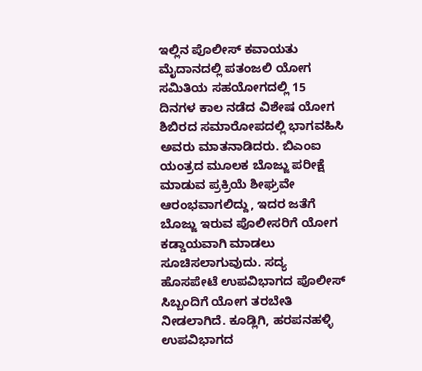ಇಲ್ಲಿನ ಪೊಲೀಸ್ ಕವಾಯತು ಮೈದಾನದಲ್ಲಿ ಪತಂಜಲಿ ಯೋಗ ಸಮಿತಿಯ ಸಹಯೋಗದಲ್ಲಿ 15 ದಿನಗಳ ಕಾಲ ನಡೆದ ವಿಶೇಷ ಯೋಗ ಶಿಬಿರದ ಸಮಾರೋಪದಲ್ಲಿ ಭಾಗವಹಿಸಿ ಅವರು ಮಾತನಾಡಿದರು. ಬಿಎಂಐ ಯಂತ್ರದ ಮೂಲಕ ಬೊಜ್ಜು ಪರೀಕ್ಷೆ ಮಾಡುವ ಪ್ರಕ್ರಿಯೆ ಶೀಘ್ರವೇ ಆರಂಭವಾಗಲಿದ್ದು, ಇದರ ಜತೆಗೆ ಬೊಜ್ಜು ಇರುವ ಪೊಲೀಸರಿಗೆ ಯೋಗ ಕಡ್ಡಾಯವಾಗಿ ಮಾಡಲು ಸೂಚಿಸಲಾಗುವುದು. ಸದ್ಯ ಹೊಸಪೇಟೆ ಉಪವಿಭಾಗದ ಪೊಲೀಸ್ ಸಿಬ್ಬಂದಿಗೆ ಯೋಗ ತರಬೇತಿ ನೀಡಲಾಗಿದೆ. ಕೂಡ್ಲಿಗಿ, ಹರಪನಹಳ್ಳಿ ಉಪವಿಭಾಗದ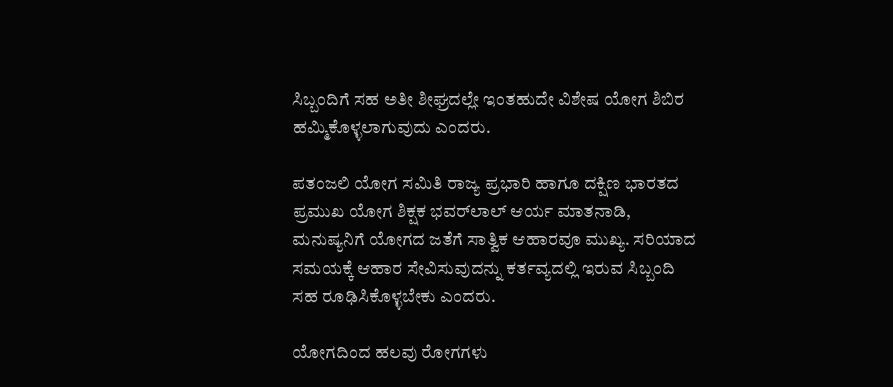ಸಿಬ್ಬಂದಿಗೆ ಸಹ ಅತೀ ಶೀಘ್ರದಲ್ಲೇ ಇಂತಹುದೇ ವಿಶೇಷ ಯೋಗ ಶಿಬಿರ ಹಮ್ಮಿಕೊಳ್ಳಲಾಗುವುದು ಎಂದರು.

ಪತಂಜಲಿ ಯೋಗ ಸಮಿತಿ ರಾಜ್ಯ ಪ್ರಭಾರಿ ಹಾಗೂ ದಕ್ಷಿಣ ಭಾರತದ ಪ್ರಮುಖ ಯೋಗ ಶಿಕ್ಷಕ ಭವರ್‌ಲಾಲ್‌ ಆರ್ಯ ಮಾತನಾಡಿ, ಮನುಷ್ಯನಿಗೆ ಯೋಗದ ಜತೆಗೆ ಸಾತ್ವಿಕ ಆಹಾರವೂ ಮುಖ್ಯ. ಸರಿಯಾದ ಸಮಯಕ್ಕೆ ಆಹಾರ ಸೇವಿಸುವುದನ್ನು ಕರ್ತವ್ಯದಲ್ಲಿ ಇರುವ ಸಿಬ್ಬಂದಿ ಸಹ ರೂಢಿಸಿಕೊಳ್ಳಬೇಕು ಎಂದರು.

ಯೋಗದಿಂದ ಹಲವು ರೋಗಗಳು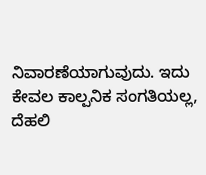ನಿವಾರಣೆಯಾಗುವುದು. ಇದು ಕೇವಲ ಕಾಲ್ಪನಿಕ ಸಂಗತಿಯಲ್ಲ, ದೆಹಲಿ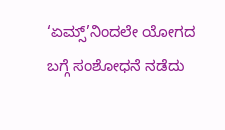‘ಏಮ್ಸ್‌’ನಿಂದಲೇ ಯೋಗದ ಬಗ್ಗೆ ಸಂಶೋಧನೆ ನಡೆದು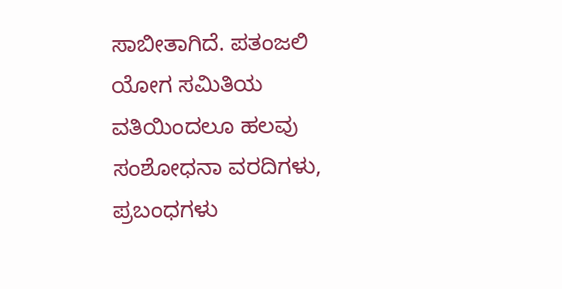ಸಾಬೀತಾಗಿದೆ. ಪತಂಜಲಿ ಯೋಗ ಸಮಿತಿಯ ವತಿಯಿಂದಲೂ ಹಲವು ಸಂಶೋಧನಾ ವರದಿಗಳು, ಪ್ರಬಂಧಗಳು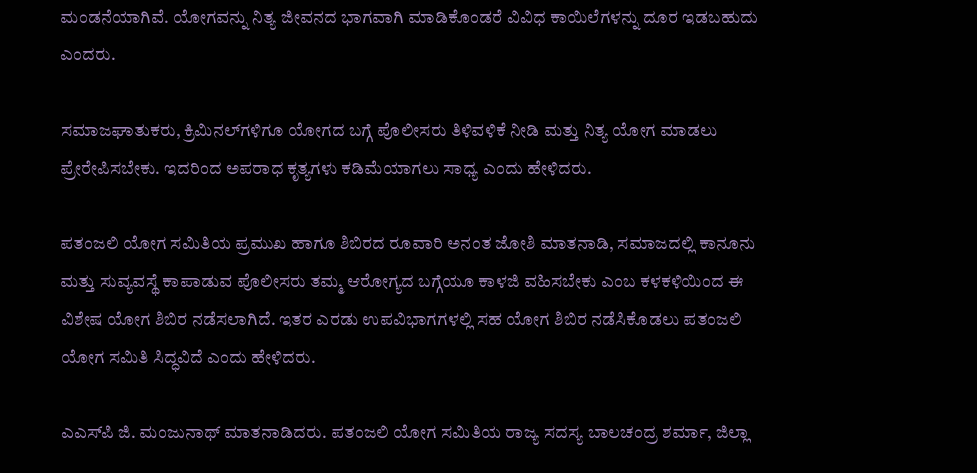ಮಂಡನೆಯಾಗಿವೆ. ಯೋಗವನ್ನು ನಿತ್ಯ ಜೀವನದ ಭಾಗವಾಗಿ ಮಾಡಿಕೊಂಡರೆ ವಿವಿಧ ಕಾಯಿಲೆಗಳನ್ನು ದೂರ ಇಡಬಹುದು ಎಂದರು.

ಸಮಾಜಘಾತುಕರು, ಕ್ರಿಮಿನಲ್‌ಗಳಿಗೂ ಯೋಗದ ಬಗ್ಗೆ ಪೊಲೀಸರು ತಿಳಿವಳಿಕೆ ನೀಡಿ ಮತ್ತು ನಿತ್ಯ ಯೋಗ ಮಾಡಲು ಪ್ರೇರೇಪಿಸಬೇಕು. ಇದರಿಂದ ಅಪರಾಧ ಕೃತ್ಯಗಳು ಕಡಿಮೆಯಾಗಲು ಸಾಧ್ಯ ಎಂದು ಹೇಳಿದರು.

ಪತಂಜಲಿ ಯೋಗ ಸಮಿತಿಯ ಪ್ರಮುಖ ಹಾಗೂ ಶಿಬಿರದ ರೂವಾರಿ ಅನಂತ ಜೋಶಿ ಮಾತನಾಡಿ, ಸಮಾಜದಲ್ಲಿ ಕಾನೂನು ಮತ್ತು ಸುವ್ಯವಸ್ಥೆ ಕಾಪಾಡುವ ಪೊಲೀಸರು ತಮ್ಮ ಆರೋಗ್ಯದ ಬಗ್ಗೆಯೂ ಕಾಳಜಿ ವಹಿಸಬೇಕು ಎಂಬ ಕಳಕಳಿಯಿಂದ ಈ ವಿಶೇಷ ಯೋಗ ಶಿಬಿರ ನಡೆಸಲಾಗಿದೆ. ಇತರ ಎರಡು ಉಪವಿಭಾಗಗಳಲ್ಲಿ ಸಹ ಯೋಗ ಶಿಬಿರ ನಡೆಸಿಕೊಡಲು ಪತಂಜಲಿ ಯೋಗ ಸಮಿತಿ ಸಿದ್ಧವಿದೆ ಎಂದು ಹೇಳಿದರು.

ಎಎಸ್‌ಪಿ ಜಿ. ಮಂಜುನಾಥ್ ಮಾತನಾಡಿದರು. ಪತಂಜಲಿ ಯೋಗ ಸಮಿತಿಯ ರಾಜ್ಯ ಸದಸ್ಯ ಬಾಲಚಂದ್ರ ಶರ್ಮಾ, ಜಿಲ್ಲಾ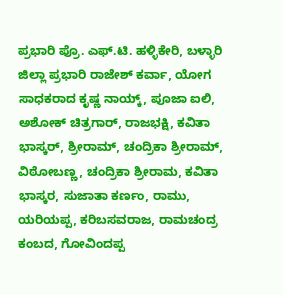ಪ್ರಭಾರಿ ಪ್ರೊ. ಎಫ್‌.ಟಿ. ಹಳ್ಳಿಕೇರಿ, ಬಳ್ಳಾರಿ ಜಿಲ್ಲಾ ಪ್ರಭಾರಿ ರಾಜೇಶ್ ಕರ್ವಾ, ಯೋಗ ಸಾಧಕರಾದ ಕೃಷ್ಣ ನಾಯ್ಕ್, ಪೂಜಾ ಐಲಿ, ಅಶೋಕ್ ಚಿತ್ರಗಾರ್‌, ರಾಜಭಕ್ಷಿ, ಕವಿತಾ ಭಾಸ್ಕರ್, ಶ್ರೀರಾಮ್‌, ಚಂದ್ರಿಕಾ ಶ್ರೀರಾಮ್‌, ವಿಠೋಬಣ್ಣ, ಚಂದ್ರಿಕಾ ಶ್ರೀರಾಮ, ಕವಿತಾ ಭಾಸ್ಕರ, ಸುಜಾತಾ ಕರ್ಣಂ, ರಾಮು, ಯರಿಯಪ್ಪ, ಕರಿಬಸವರಾಜ, ರಾಮಚಂದ್ರ ಕಂಬದ, ಗೋವಿಂದಪ್ಪ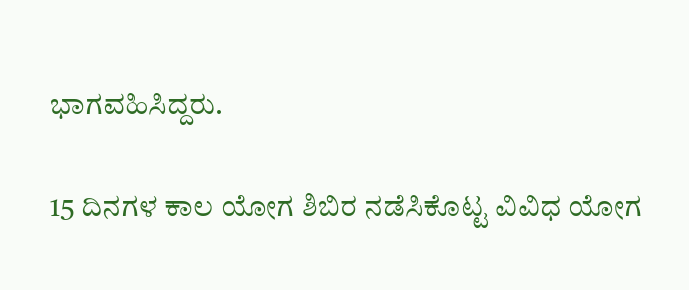ಭಾಗವಹಿಸಿದ್ದರು.

15 ದಿನಗಳ ಕಾಲ ಯೋಗ ಶಿಬಿರ ನಡೆಸಿಕೊಟ್ಟ ವಿವಿಧ ಯೋಗ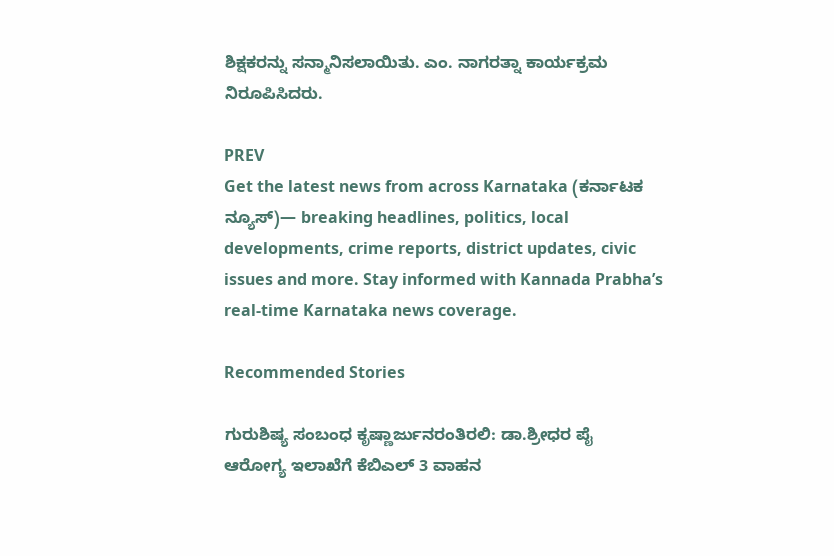ಶಿಕ್ಷಕರನ್ನು ಸನ್ಮಾನಿಸಲಾಯಿತು. ಎಂ. ನಾಗರತ್ನಾ ಕಾರ್ಯಕ್ರಮ ನಿರೂಪಿಸಿದರು.

PREV
Get the latest news from across Karnataka (ಕರ್ನಾಟಕ ನ್ಯೂಸ್)— breaking headlines, politics, local developments, crime reports, district updates, civic issues and more. Stay informed with Kannada Prabha’s real‑time Karnataka news coverage.

Recommended Stories

ಗುರುಶಿಷ್ಯ ಸಂಬಂಧ ಕೃಷ್ಣಾರ್ಜುನರಂತಿರಲಿ: ಡಾ.ಶ್ರೀಧರ ಪೈ
ಆರೋಗ್ಯ ಇಲಾಖೆಗೆ ಕೆಬಿಎಲ್‌ 3 ವಾಹನ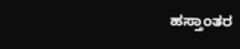ಹಸ್ತಾಂತರ